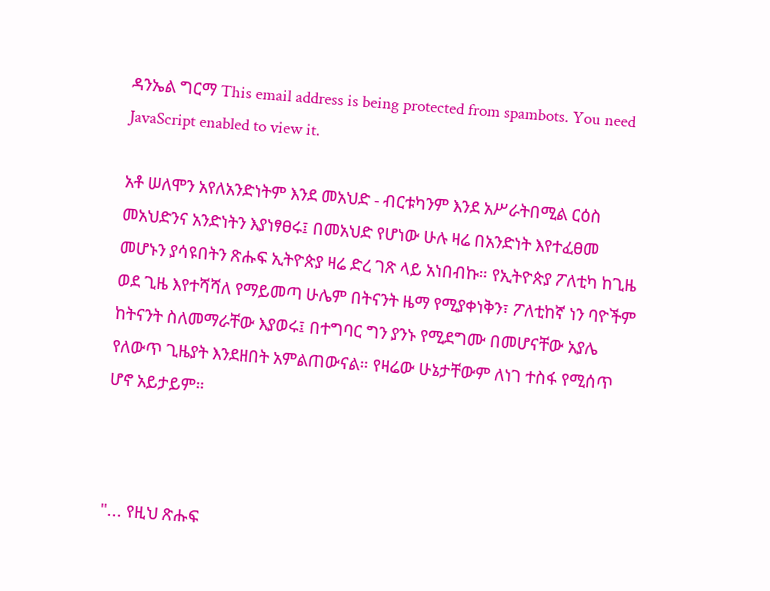ዳንኤል ግርማ This email address is being protected from spambots. You need JavaScript enabled to view it.

አቶ ሠለሞን አየለአንድነትም እንደ መአህድ - ብርቱካንም እንደ አሥራትበሚል ርዕስ መአህድንና አንድነትን እያነፃፀሩ፤ በመአህድ የሆነው ሁሉ ዛሬ በአንድነት እየተፈፀመ መሆኑን ያሳዩበትን ጽሑፍ ኢትዮጵያ ዛሬ ድረ ገጽ ላይ አነበብኩ። የኢትዮጵያ ፖለቲካ ከጊዜ ወደ ጊዜ እየተሻሻለ የማይመጣ ሁሌም በትናንት ዜማ የሚያቀነቅን፣ ፖለቲከኛ ነን ባዮችም ከትናንት ስለመማራቸው እያወሩ፤ በተግባር ግን ያንኑ የሚደግሙ በመሆናቸው አያሌ የለውጥ ጊዜያት እንደዘበት አምልጠውናል። የዛሬው ሁኔታቸውም ለነገ ተስፋ የሚሰጥ ሆኖ አይታይም።



"... የዚህ ጽሑፍ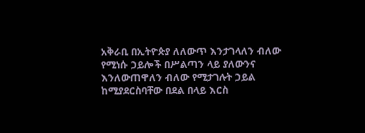አቅራቢ በኢትዮጵያ ለለውጥ እንታገላለን ብለው የሚነሱ ኃይሎች በሥልጣን ላይ ያለውንና እንለውጠዋለን ብለው የሚታገሉት ኃይል ከሚያደርስባቸው በደል በላይ እርስ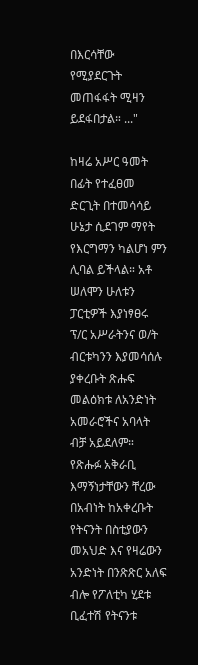በእርሳቸው የሚያደርጉት መጠፋፋት ሚዛን ይደፋበታል። ..."

ከዛሬ አሥር ዓመት በፊት የተፈፀመ ድርጊት በተመሳሳይ ሁኔታ ሲደገም ማየት የእርግማን ካልሆነ ምን ሊባል ይችላል። አቶ ሠለሞን ሁለቱን ፓርቲዎች እያነፃፀሩ ፕ/ር አሥራትንና ወ/ት ብርቱካንን እያመሳሰሉ ያቀረቡት ጽሑፍ መልዕክቱ ለአንድነት አመራሮችና አባላት ብቻ አይደለም። የጽሑፉ አቅራቢ እማኝነታቸውን ቸረው በአብነት ከአቀረቡት የትናንት በስቲያውን መአህድ እና የዛሬውን አንድነት በንጽጽር አለፍ ብሎ የፖለቲካ ሂደቱ ቢፈተሽ የትናንቱ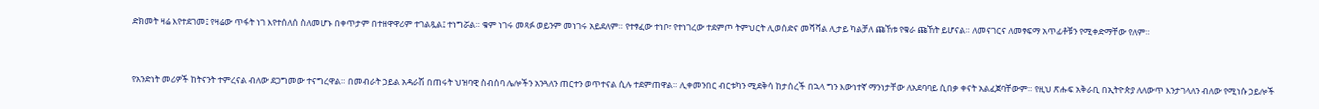ድክመት ዛሬ እየተደገመ፤ የዛሬው ጥፋት ነገ እየተሰለሰ ስለመሆኑ በቀጥታም በተዘዋዋሪም ተገልጿል፤ ተነግሯል። ቁም ነገሩ መጻፉ ወይንም መነገሩ አይደለም። የተፃፈው ተነቦ፣ የተነገረው ተደምጦ ትምህርት ሊወሰድና መሻሻል ሊታይ ካልቻለ ጩኸቱ የቁራ ጩኸት ይሆናል። ለመናገርና ለመፃፍማ አጥፊቶቹን የሚቀድማቸው የለም።



የአንድነት መሪዎች ከትናንት ተምረናል ብለው ደጋግመው ተናግረዋል። በመብራት ኃይል አዳራሽ በጠሩት ህዝባዊ ስብሰባ ሌሎችን አንጓለን ጠርተን ወጥተናል ሲሉ ተደምጠዋል። ሊቀመንበር ብርቱካን ሚደቅሳ ከታሰረች በኋላ ግን እውነተኛ ማንነታቸው ለአደባባይ ሲበቃ ቀናት አልፈጀባቸውም። የዚህ ጽሑፍ አቅራቢ በኢትዮጵያ ለለውጥ እንታገላለን ብለው የሚነሱ ኃይሎች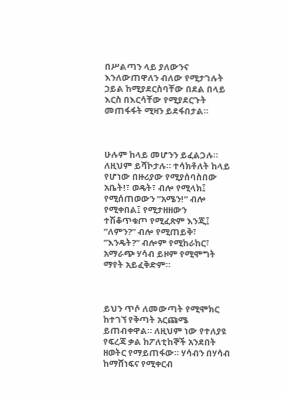በሥልጣን ላይ ያለውንና እንለውጠዋለን ብለው የሚታገሉት ኃይል ከሚያደርስባቸው በደል በላይ እርስ በእርሳቸው የሚያደርጉት መጠፋፋት ሚዛን ይደፋበታል።



ሁሉም ከላይ መሆንን ይፈልጋሉ። ለዚህም ይሻኮታሉ። ተሳክቶለት ከላይ የሆነው በዙሪያው የሚያሰባስበው አቤት!፣ ወዴት፣ ብሎ የሚላክ፤ የሚሰጠወውን ”አሜን!” ብሎ የሚቀበል፤ የሚታዘዘውን ተሽቆጥቁጦ የሚፈጽም እንጂ፤ ”ለምን?” ብሎ የሚጠይቅ፣ ”እንዴት?” ብሎም የሚከራከር፣ አማራጭ ሃሳብ ይዞም የሚሞግት ማየት አይፈቅድም።



ይህን ጥሶ ለመውጣት የሚሞክር ከተገኘ የቅጣት አርጩሜ ይጠብቀዋል። ለዚህም ነው የተለያዩ የፍረጃ ቃል ከፖለቲከኞች አንደበት ዘወትር የማይጠፋው። ሃሳብን በሃሳብ ከማሸነፍና የሚቀርብ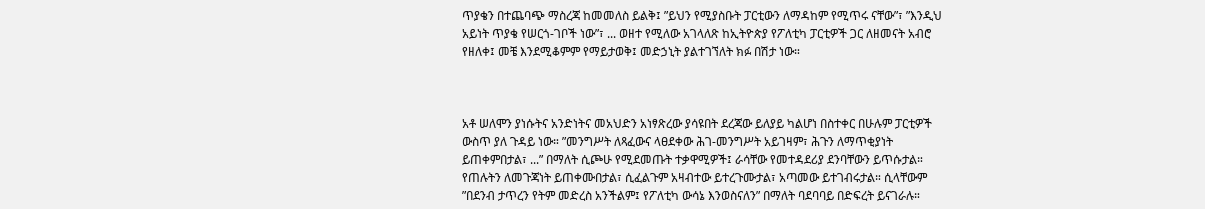ጥያቄን በተጨባጭ ማስረጃ ከመመለስ ይልቅ፤ ”ይህን የሚያስቡት ፓርቲውን ለማዳከም የሚጥሩ ናቸው”፣ ”እንዲህ አይነት ጥያቄ የሠርጎ-ገቦች ነው”፣ ... ወዘተ የሚለው አገላለጽ ከኢትዮጵያ የፖለቲካ ፓርቲዎች ጋር ለዘመናት አብሮ የዘለቀ፤ መቼ እንደሚቆምም የማይታወቅ፤ መድኃኒት ያልተገኘለት ክፉ በሽታ ነው።



አቶ ሠለሞን ያነሱትና አንድነትና መአህድን አነፃጽረው ያሳዩበት ደረጃው ይለያይ ካልሆነ በስተቀር በሁሉም ፓርቲዎች ውስጥ ያለ ጉዳይ ነው። ”መንግሥት ለጻፈውና ላፀደቀው ሕገ-መንግሥት አይገዛም፣ ሕጉን ለማጥቂያነት ይጠቀምበታል፣ ...” በማለት ሲጮሁ የሚደመጡት ተቃዋሚዎች፤ ራሳቸው የመተዳደሪያ ደንባቸውን ይጥሱታል። የጠሉትን ለመጉጃነት ይጠቀሙበታል፣ ሲፈልጉም አዛብተው ይተረጉሙታል፣ አጣመው ይተገብሩታል። ሲላቸውም ”በደንብ ታጥረን የትም መድረስ አንችልም፤ የፖለቲካ ውሳኔ እንወስናለን” በማለት ባደባባይ በድፍረት ይናገራሉ።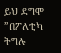ይህ ደግሞ ”በፖለቲካ ትግሉ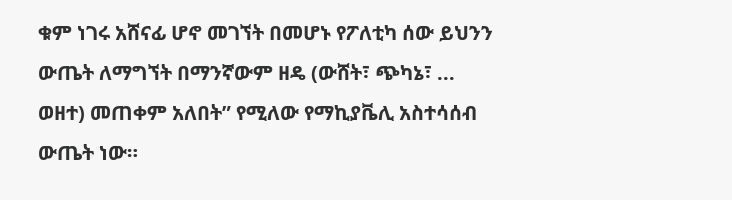ቁም ነገሩ አሸናፊ ሆኖ መገኘት በመሆኑ የፖለቲካ ሰው ይህንን ውጤት ለማግኘት በማንኛውም ዘዴ (ውሸት፣ ጭካኔ፣ ... ወዘተ) መጠቀም አለበት” የሚለው የማኪያቬሊ አስተሳሰብ ውጤት ነው።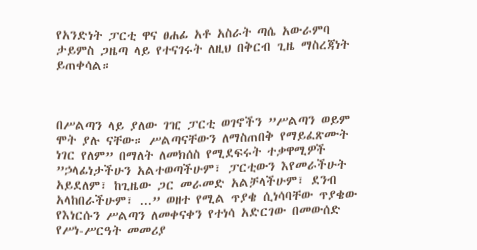የአንድነት ፓርቲ ዋና ፀሐፊ አቶ አስራት ጣሴ አውራምባ ታይምስ ጋዜጣ ላይ የተናገሩት ለዚህ በቅርብ ጊዜ ማስረጃነት ይጠቀሳል።



በሥልጣን ላይ ያለው ገዢ ፓርቲ ወገኖችን ”ሥልጣን ወይም ሞት ያሉ ናቸው። ሥልጣናቸውን ለማስጠበቅ የማይፈጽሙት ነገር የለም” በማለት ለመክሰስ የሚደፍሩት ተቃዋሚዎች ”ኃላፊነታችሁን አልተወጣችሁም፣ ፓርቲውን እየመራችሁት አይደለም፣ ከጊዜው ጋር መራመድ አልቻላችሁም፣ ደንብ አላከበራችሁም፣ ...” ወዘተ የሚል ጥያቄ ሲነሳባቸው ጥያቄው የእነርሱን ሥልጣን ለመቀናቀን የተነሳ አድርገው በመውሰድ የሥነ-ሥርዓት መመሪያ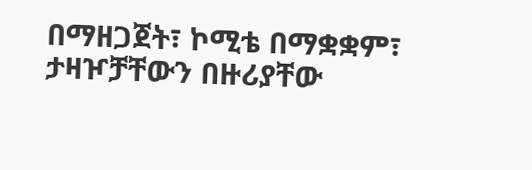በማዘጋጀት፣ ኮሚቴ በማቋቋም፣ ታዛዦቻቸውን በዙሪያቸው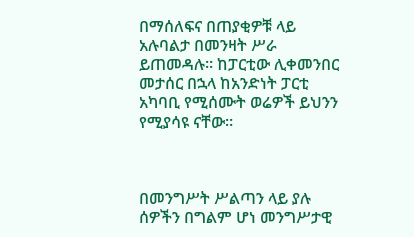በማሰለፍና በጠያቂዎቹ ላይ አሉባልታ በመንዛት ሥራ ይጠመዳሉ። ከፓርቲው ሊቀመንበር መታሰር በኋላ ከአንድነት ፓርቲ አካባቢ የሚሰሙት ወሬዎች ይህንን የሚያሳዩ ናቸው።



በመንግሥት ሥልጣን ላይ ያሉ ሰዎችን በግልም ሆነ መንግሥታዊ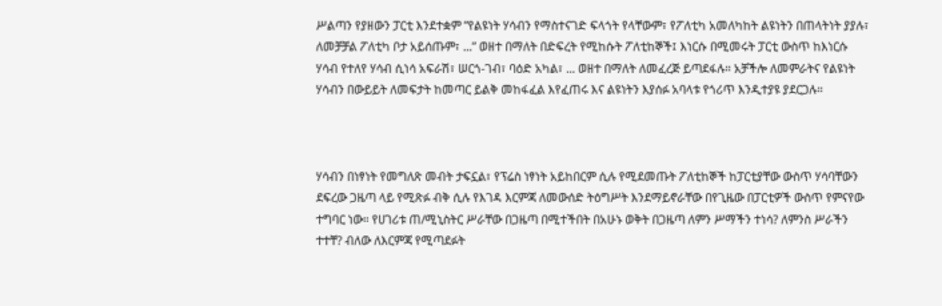ሥልጣን የያዘውን ፓርቲ እንደተቋም ”የልዩነት ሃሳብን የማስተናገድ ፍላጎት የላቸውም፣ የፖለቲካ አመለካከት ልዩነትን በጠላትነት ያያሉ፣ ለመቻቻል ፖለቲካ ቦታ አይሰጡም፣ ...” ወዘተ በማለት በድፍረት የሚከሱት ፖለቲከኞች፤ እነርሱ በሚመሩት ፓርቲ ውስጥ ከእነርሱ ሃሳብ የተለየ ሃሳብ ሲነሳ አፍራሽ፣ ሠርጎ-ገብ፣ ባዕድ አካል፣ ... ወዘተ በማለት ለመፈረጅ ይጣደፋሉ። አቻችሎ ለመምራትና የልዩነት ሃሳብን በውይይት ለመፍታት ከመጣር ይልቅ መከፋፈል እየፈጠሩ እና ልዩነትን እያሰፉ አባላቱ የጎሪጥ እንዲተያዩ ያደርጋሉ።



ሃሳብን በነፃነት የመግለጽ መብት ታፍኗል፣ የፕሬስ ነፃነት አይከበርም ሲሉ የሚደመጡት ፖለቲከኞች ከፓርቲያቸው ውስጥ ሃሳባቸውን ደፍረው ጋዜጣ ላይ የሚጽፉ ብቅ ሲሉ የእገዳ እርምጃ ለመውሰድ ትዕግሥት እንደማይኖራቸው በየጊዜው በፓርቲዎች ውስጥ የምናየው ተግባር ነው። የሀገሪቱ ጠ/ሚኒስትር ሥራቸው በጋዜጣ በሚተችበት በአሁኑ ወቅት በጋዜጣ ለምን ሥማችን ተነሳ? ለምንስ ሥራችን ተተቸ? ብለው ለእርምጃ የሚጣደፉት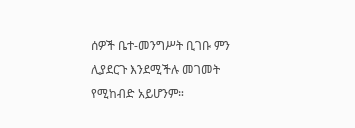ሰዎች ቤተ-መንግሥት ቢገቡ ምን ሊያደርጉ እንደሚችሉ መገመት የሚከብድ አይሆንም።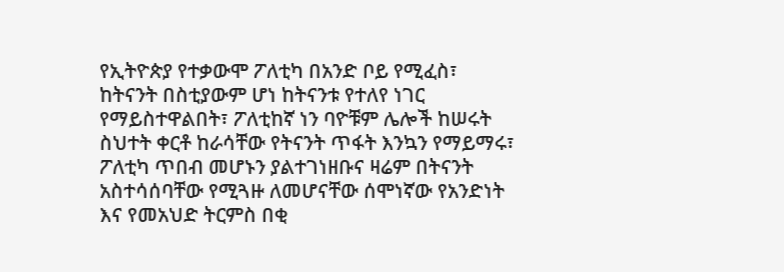የኢትዮጵያ የተቃውሞ ፖለቲካ በአንድ ቦይ የሚፈስ፣ ከትናንት በስቲያውም ሆነ ከትናንቱ የተለየ ነገር የማይስተዋልበት፣ ፖለቲከኛ ነን ባዮቹም ሌሎች ከሠሩት ስህተት ቀርቶ ከራሳቸው የትናንት ጥፋት እንኳን የማይማሩ፣ ፖለቲካ ጥበብ መሆኑን ያልተገነዘቡና ዛሬም በትናንት አስተሳሰባቸው የሚጓዙ ለመሆናቸው ሰሞነኛው የአንድነት እና የመአህድ ትርምስ በቂ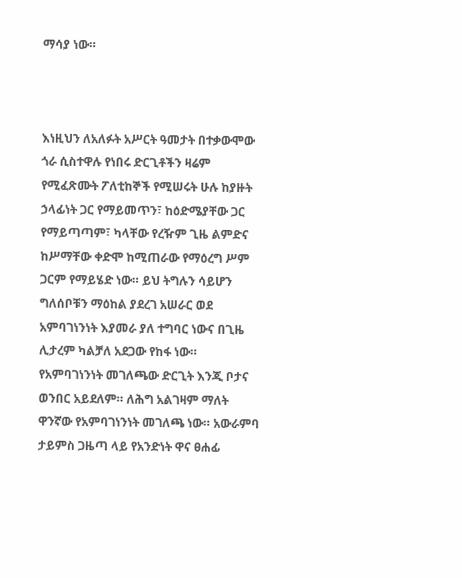ማሳያ ነው።



እነዚህን ለአለፉት አሥርት ዓመታት በተቃውሞው ጎራ ሲስተዋሉ የነበሩ ድርጊቶችን ዛሬም የሚፈጽሙት ፖለቲከኞች የሚሠሩት ሁሉ ከያዙት ኃላፊነት ጋር የማይመጥን፣ ከዕድሜያቸው ጋር የማይጣጣም፣ ካላቸው የረዥም ጊዜ ልምድና ከሥማቸው ቀድሞ ከሚጠራው የማዕረግ ሥም ጋርም የማይሄድ ነው። ይህ ትግሉን ሳይሆን ግለሰቦቹን ማዕከል ያደረገ አሠራር ወደ አምባገነንነት እያመራ ያለ ተግባር ነውና በጊዜ ሊታረም ካልቻለ አደጋው የከፋ ነው። የአምባገነንነት መገለጫው ድርጊት እንጂ ቦታና ወንበር አይደለም። ለሕግ አልገዛም ማለት ዋንኛው የአምባገነንነት መገለጫ ነው። አውራምባ ታይምስ ጋዜጣ ላይ የአንድነት ዋና ፀሐፊ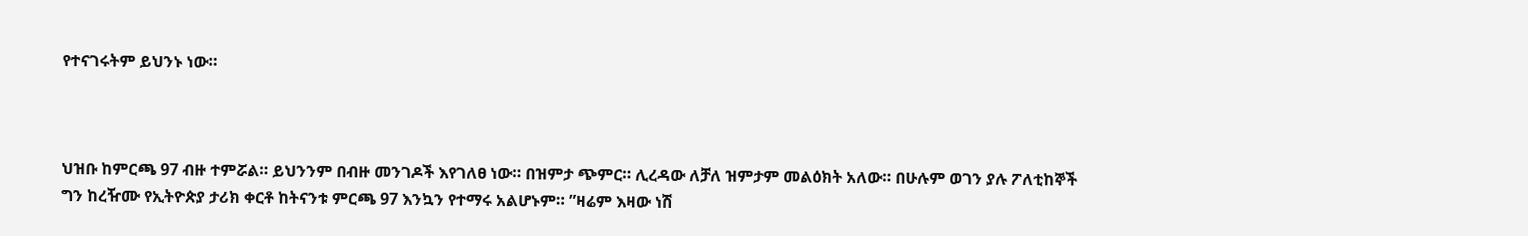የተናገሩትም ይህንኑ ነው።



ህዝቡ ከምርጫ 97 ብዙ ተምሯል። ይህንንም በብዙ መንገዶች እየገለፀ ነው። በዝምታ ጭምር። ሊረዳው ለቻለ ዝምታም መልዕክት አለው። በሁሉም ወገን ያሉ ፖለቲከኞች ግን ከረዥሙ የኢትዮጵያ ታሪክ ቀርቶ ከትናንቱ ምርጫ 97 እንኳን የተማሩ አልሆኑም። ”ዛሬም እዛው ነሽ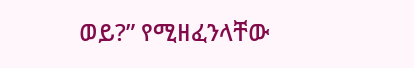ወይ?” የሚዘፈንላቸው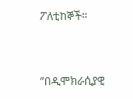ፖለቲከኞች።



”በዲሞክራሲያዊ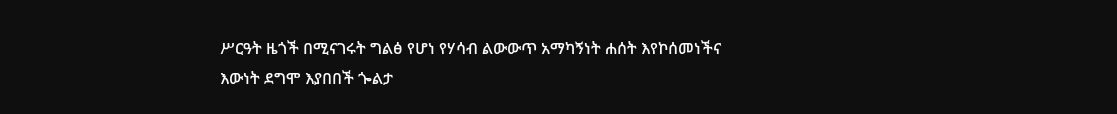ሥርዓት ዜጎች በሚናገሩት ግልፅ የሆነ የሃሳብ ልውውጥ አማካኝነት ሐሰት እየኮሰመነችና እውነት ደግሞ እያበበች ጐልታ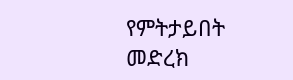የምትታይበት መድረክ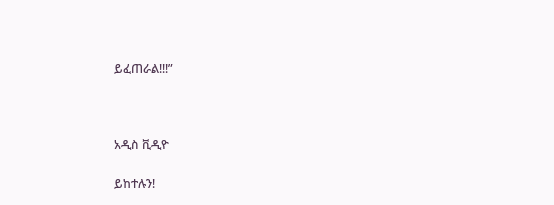ይፈጠራል!!!”



አዲስ ቪዲዮ

ይከተሉን!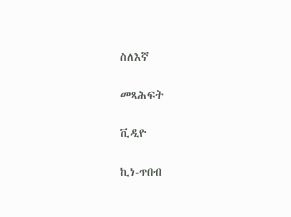ስለእኛ

መጻሕፍት

ቪዲዮ

ኪነ-ጥበብ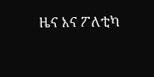ዜና እና ፖለቲካ